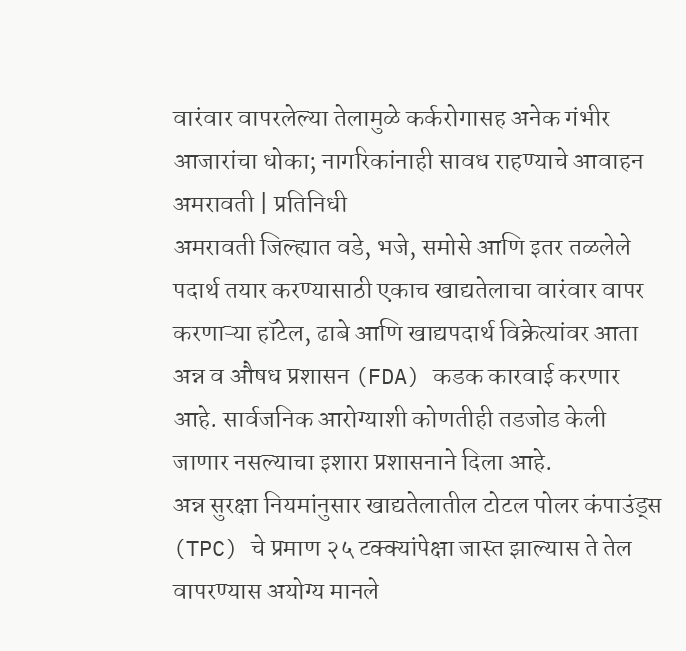वारंवार वापरलेल्या तेलामुळे कर्करोगासह अनेक गंभीर आजारांचा धोका; नागरिकांनाही सावध राहण्याचे आवाहन
अमरावती | प्रतिनिधी
अमरावती जिल्ह्यात वडे, भजे, समोसे आणि इतर तळलेले पदार्थ तयार करण्यासाठी एकाच खाद्यतेलाचा वारंवार वापर करणाऱ्या हॉटेल, ढाबे आणि खाद्यपदार्थ विक्रेत्यांवर आता अन्न व औषध प्रशासन (FDA) कडक कारवाई करणार आहे. सार्वजनिक आरोग्याशी कोणतीही तडजोड केली जाणार नसल्याचा इशारा प्रशासनाने दिला आहे.
अन्न सुरक्षा नियमांनुसार खाद्यतेलातील टोटल पोलर कंपाउंड्स (TPC) चे प्रमाण २५ टक्क्यांपेक्षा जास्त झाल्यास ते तेल वापरण्यास अयोग्य मानले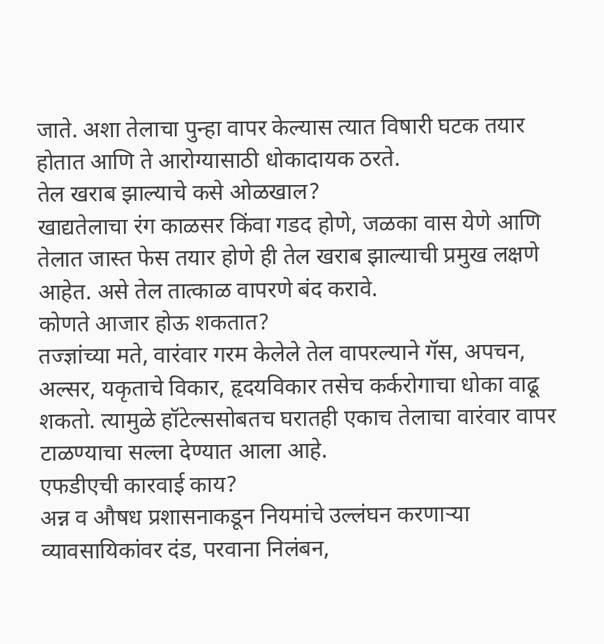जाते. अशा तेलाचा पुन्हा वापर केल्यास त्यात विषारी घटक तयार होतात आणि ते आरोग्यासाठी धोकादायक ठरते.
तेल खराब झाल्याचे कसे ओळखाल?
खाद्यतेलाचा रंग काळसर किंवा गडद होणे, जळका वास येणे आणि तेलात जास्त फेस तयार होणे ही तेल खराब झाल्याची प्रमुख लक्षणे आहेत. असे तेल तात्काळ वापरणे बंद करावे.
कोणते आजार होऊ शकतात?
तज्ज्ञांच्या मते, वारंवार गरम केलेले तेल वापरल्याने गॅस, अपचन, अल्सर, यकृताचे विकार, हृदयविकार तसेच कर्करोगाचा धोका वाढू शकतो. त्यामुळे हॉटेल्ससोबतच घरातही एकाच तेलाचा वारंवार वापर टाळण्याचा सल्ला देण्यात आला आहे.
एफडीएची कारवाई काय?
अन्न व औषध प्रशासनाकडून नियमांचे उल्लंघन करणाऱ्या व्यावसायिकांवर दंड, परवाना निलंबन,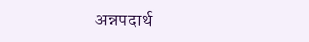अन्नपदार्थ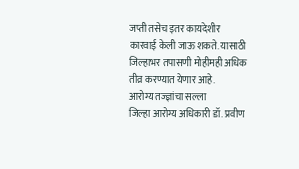जप्ती तसेच इतर कायदेशीर कारवाई केली जाऊ शकते. यासाठी जिल्हाभर तपासणी मोहीमही अधिक तीव्र करण्यात येणार आहे.
आरोग्य तज्ज्ञांचा सल्ला
जिल्हा आरोग्य अधिकारी डॉ. प्रवीण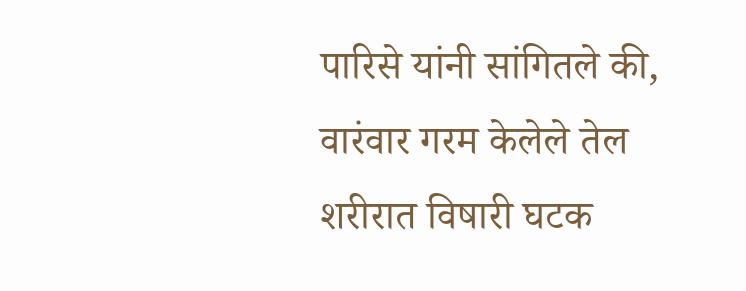पारिसे यांनी सांगितले की, वारंवार गरम केलेले तेल शरीरात विषारी घटक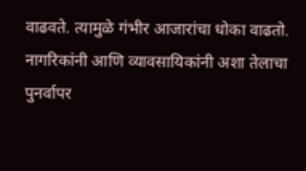वाढवते. त्यामुळे गंभीर आजारांचा धोका वाढतो. नागरिकांनी आणि व्यावसायिकांनी अशा तेलाचा पुनर्वापर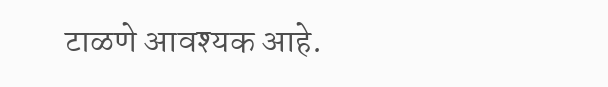टाळणे आवश्यक आहे.